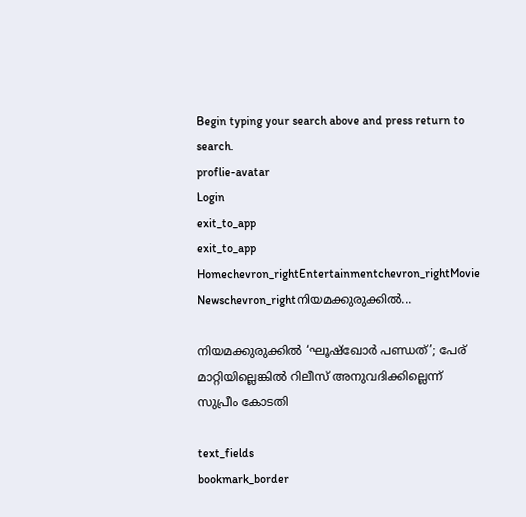Begin typing your search above and press return to search.
proflie-avatar
Login
exit_to_app
exit_to_app
Homechevron_rightEntertainmentchevron_rightMovie Newschevron_rightനിയമക്കുരുക്കിൽ...

നിയമക്കുരുക്കിൽ ‘ഘൂഷ്‌ഖോർ പണ്ഡത്’; പേര് മാറ്റിയില്ലെങ്കിൽ റിലീസ് അനുവദിക്കില്ലെന്ന് സുപ്രീം കോടതി

text_fields
bookmark_border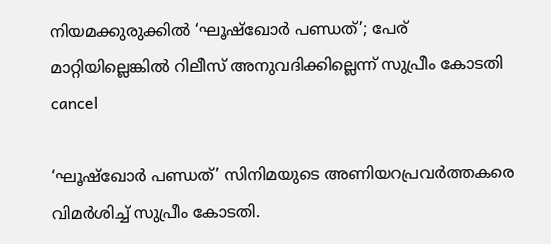നിയമക്കുരുക്കിൽ ‘ഘൂഷ്‌ഖോർ പണ്ഡത്’; പേര് മാറ്റിയില്ലെങ്കിൽ റിലീസ് അനുവദിക്കില്ലെന്ന് സുപ്രീം കോടതി
cancel

‘ഘൂഷ്‌ഖോർ പണ്ഡത്’ സിനിമയുടെ അണിയറപ്രവർത്തകരെ വിമർശിച്ച് സുപ്രീം കോടതി.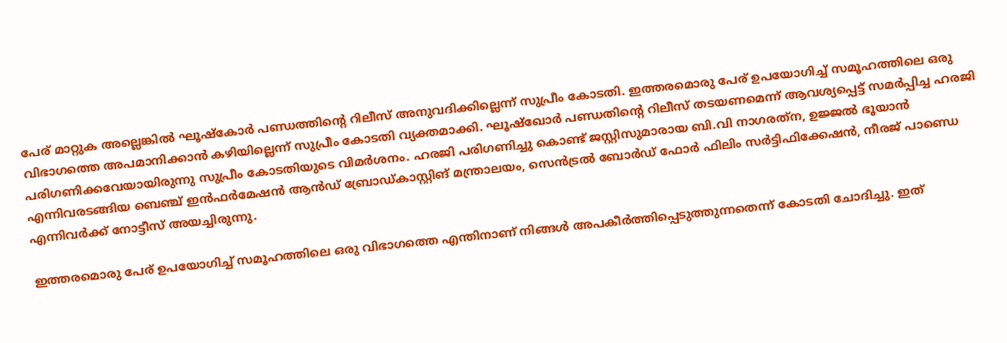പേര് മാറ്റുക അല്ലെങ്കിൽ ഘൂഷ്‌കോർ പണ്ഡത്തിന്റെ റിലീസ് അനുവദിക്കില്ലെന്ന് സുപ്രീം കോടതി. ഇത്തരമൊരു പേര് ഉപയോഗിച്ച് സമൂഹത്തിലെ ഒരു വിഭാഗത്തെ അപമാനിക്കാൻ കഴിയില്ലെന്ന് സുപ്രീം കോടതി വ്യക്തമാക്കി. ഘൂഷ്‌ഖോർ പണ്ഡതിന്റെ റിലീസ് തടയണമെന്ന് ആവശ്യപ്പെട്ട് സമർപ്പിച്ച ഹരജി പരിഗണിക്കവേയായിരുന്നു സുപ്രീം കോടതിയുടെ വിമർശനം. ഹരജി പരിഗണിച്ചു കൊണ്ട് ജസ്റ്റിസുമാരായ ബി.വി നാഗരത്‌ന, ഉജ്ജൽ ഭൂയാൻ എന്നിവരടങ്ങിയ ബെഞ്ച് ഇൻഫർമേഷൻ ആൻഡ് ബ്രോഡ്കാസ്റ്റിങ് മന്ത്രാലയം, സെൻട്രൽ ബോർഡ് ഫോർ ഫിലിം സർട്ടിഫിക്കേഷൻ, നീരജ് പാണ്ഡെ എന്നിവർക്ക് നോട്ടീസ് അയച്ചിരുന്നു.

ഇത്തരമൊരു പേര് ഉപയോഗിച്ച് സമൂഹത്തിലെ ഒരു വിഭാഗത്തെ എന്തിനാണ് നിങ്ങൾ അപകീർത്തിപ്പെടുത്തുന്നതെന്ന് കോടതി ചോദിച്ചു. ഇത്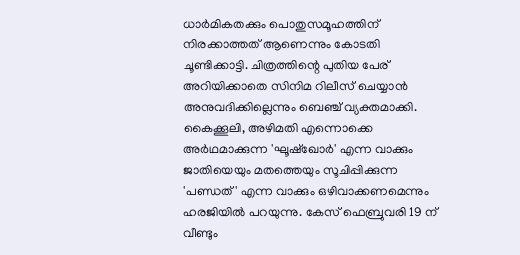ധാർമികതക്കും പൊതുസമൂഹത്തിന് നിരക്കാത്തത് ആണെന്നും കോടതി ചൂണ്ടിക്കാട്ടി. ചിത്രത്തിന്റെ പുതിയ പേര് അറിയിക്കാതെ സിനിമ റിലീസ് ചെയ്യാൻ അനുവദിക്കില്ലെന്നും ബെഞ്ച് വ്യക്തമാക്കി. കൈക്കൂലി, അഴിമതി എന്നൊക്കെ അർഥമാക്കുന്ന 'ഘൂഷ്‌ഖോർ' എന്ന വാക്കും ജാതിയെയും മതത്തെയും സൂചിപ്പിക്കുന്ന 'പണ്ഡത്' എന്ന വാക്കും ഒഴിവാക്കണമെന്നും ഹരജിയിൽ പറയുന്നു. കേസ് ഫെബ്രുവരി 19 ന് വീണ്ടും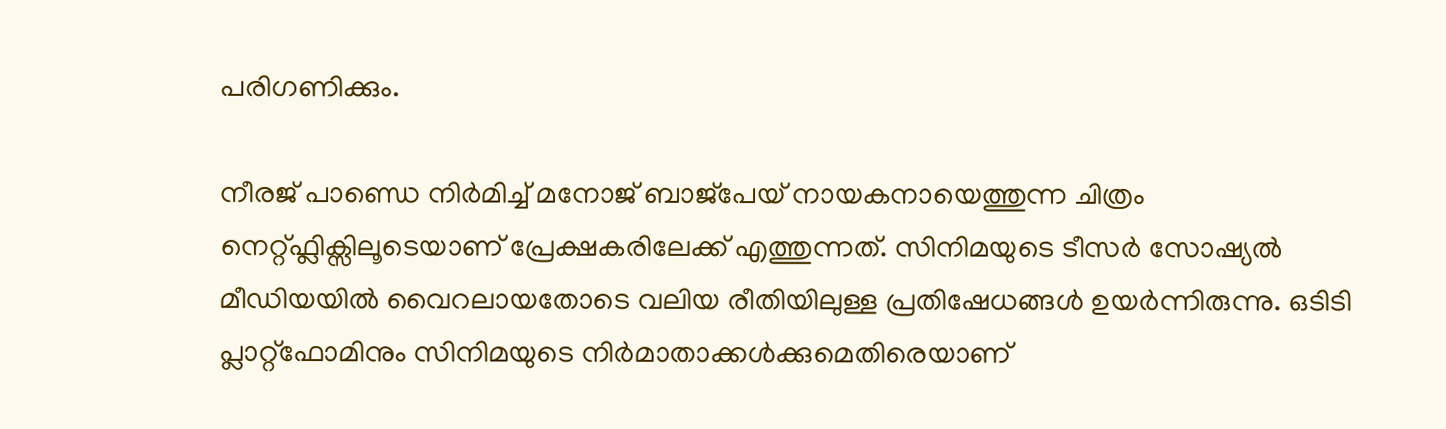പരിഗണിക്കും.

നീരജ് പാണ്ഡെ നിർമിച്ച് മനോജ് ബാജ്പേയ് നായകനായെത്തുന്ന ചിത്രം നെറ്റ്ഫ്ലിക്സിലൂടെയാണ് പ്രേക്ഷകരിലേക്ക് എത്തുന്നത്. സിനിമയുടെ ടീസർ സോഷ്യൽ മീഡിയയിൽ വൈറലായതോടെ വലിയ രീതിയിലുള്ള പ്രതിഷേധങ്ങൾ ഉയർന്നിരുന്നു. ഒടിടി പ്ലാറ്റ്‌ഫോമിനും സിനിമയുടെ നിർമാതാക്കൾക്കുമെതിരെയാണ്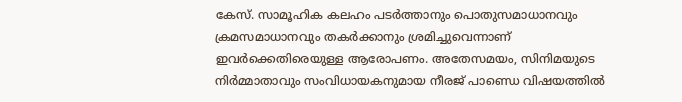കേസ്. സാമൂഹിക കലഹം പടർത്താനും പൊതുസമാധാനവും ക്രമസമാധാനവും തകർക്കാനും ശ്രമിച്ചുവെന്നാണ് ഇവർക്കെതിരെയുള്ള ആരോപണം. അതേസമയം, സിനിമയുടെ നിർമ്മാതാവും സംവിധായകനുമായ നീരജ് പാണ്ഡെ വിഷയത്തിൽ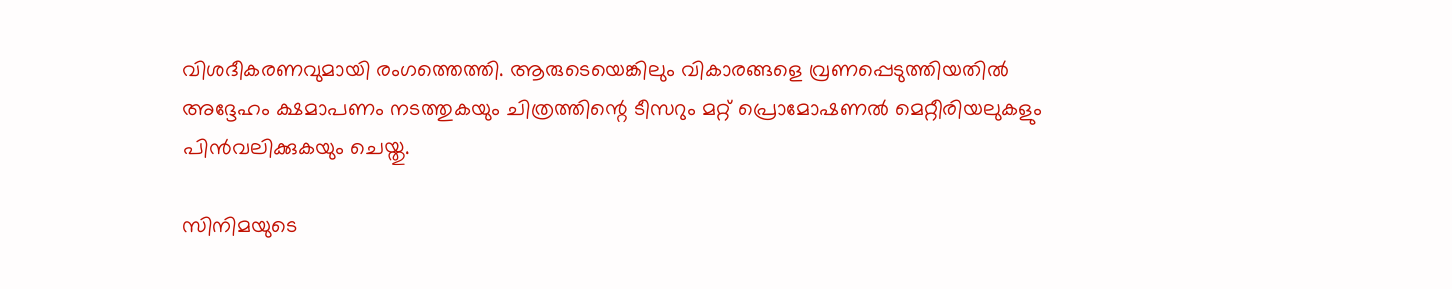വിശദീകരണവുമായി രംഗത്തെത്തി. ആരുടെയെങ്കിലും വികാരങ്ങളെ വ്രണപ്പെടുത്തിയതിൽ അദ്ദേഹം ക്ഷമാപണം നടത്തുകയും ചിത്രത്തിന്റെ ടീസറും മറ്റ് പ്രൊമോഷണൽ മെറ്റീരിയലുകളും പിൻവലിക്കുകയും ചെയ്തു.

സിനിമയുടെ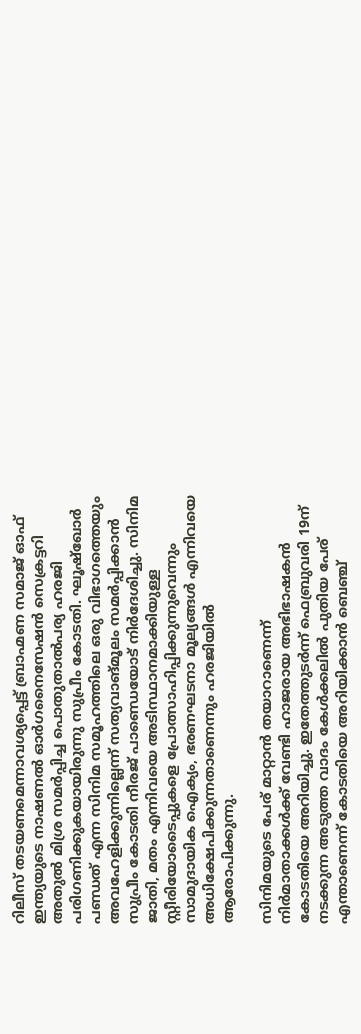റിലീസ് തടയണമെന്നാവശ്യപ്പെട്ട് ബ്രാഹ്മണ സമാജ് ഓഫ് ഇന്ത്യയുടെ നാഷണൽ ഓർഗനൈസേഷൻ സെക്രട്ടറി അതുൽ മിശ്ര സമർപ്പിച്ച പൊതുതാൽപര്യ ഹരജി പരിഗണിക്കുകയായിരുന്നു സുപ്രീം കോടതി. ഘൂഷ്‌ഖോർ പണ്ഡത് എന്ന സിനിമ സമൂഹത്തിലെ ഒരു വിഭാഗത്തെയും അവഹേളിക്കുന്നില്ലെന്ന് സത്യവാങ്മൂലം സമർപ്പിക്കാൻ സുപ്രീം കോടതി നീരജ് പാണ്ഡെയോട് നിർദേശിച്ചു. സിനിമ ജാതി, മതം എന്നിവയെ അടിസ്ഥാനമാക്കിയുള്ള സ്റ്റീരിയോടൈപ്പുകളെ പ്രോത്സാഹിപ്പിക്കുന്നുവെന്നും സാമുദായിക ഐക്യം, ഭരണഘടനാ മൂല്യങ്ങൾ എന്നിവയെ അധിക്ഷേപിക്കുന്നതാണെന്നും ഹരജിയിൽ ആരോപിക്കുന്നു.

സിനിമയുടെ പേര് മാറ്റാൻ തയാറാണെന്ന് നിർമാതാക്കൾക്ക് വേണ്ടി ഹാജരായ അഭിഭാഷകൻ കോടതിയെ അറിയിച്ചു. ഇതേത്തുടർന്ന് ഫെബ്രുവരി 19ന് നടക്കുന്ന അടുത്ത വാദം കേൾക്കലിൽ പുതിയ പേര് എന്താണെന്ന് കോടതിയെ അറിയിക്കാൻ ബെഞ്ച്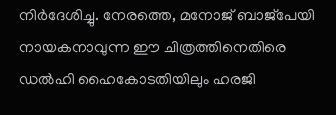നിർദേശിച്ചു. നേരത്തെ, മനോജ് ബാജ്‌പേയി നായകനാവുന്ന ഈ ചിത്രത്തിനെതിരെ ഡൽഹി ഹൈകോടതിയിലും ഹരജി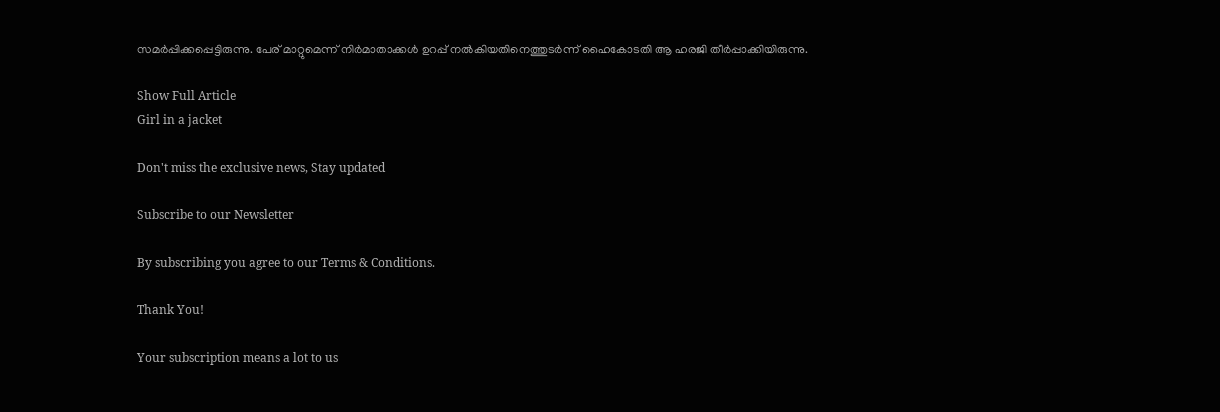സമർപ്പിക്കപ്പെട്ടിരുന്നു. പേര് മാറ്റുമെന്ന് നിർമാതാക്കൾ ഉറപ്പ് നൽകിയതിനെത്തുടർന്ന് ഹൈകോടതി ആ ഹരജി തീർപ്പാക്കിയിരുന്നു.

Show Full Article
Girl in a jacket

Don't miss the exclusive news, Stay updated

Subscribe to our Newsletter

By subscribing you agree to our Terms & Conditions.

Thank You!

Your subscription means a lot to us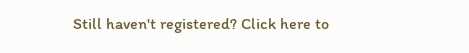Still haven't registered? Click here to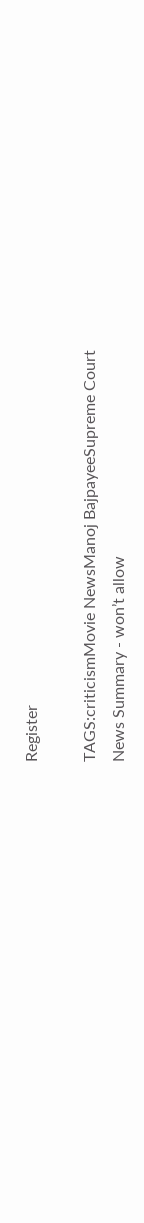Register

TAGS:criticismMovie NewsManoj BajpayeeSupreme Court
News Summary - won’t allow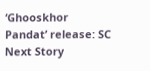‘Ghooskhor Pandat’ release: SC
Next Story